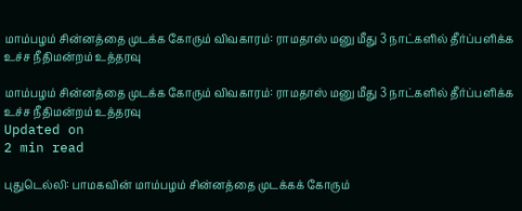மாம்பழம் சின்னத்தை முடக்க கோரும் விவகாரம்: ராமதாஸ் மனு மீது 3 நாட்களில் தீர்ப்பளிக்க உச்ச நீதிமன்றம் உத்தரவு

மாம்பழம் சின்னத்தை முடக்க கோரும் விவகாரம்: ராமதாஸ் மனு மீது 3 நாட்களில் தீர்ப்பளிக்க உச்ச நீதிமன்றம் உத்தரவு
Updated on
2 min read

புதுடெல்லி: பாமகவின் மாம்பழம் சின்னத்தை முடக்கக் கோரும்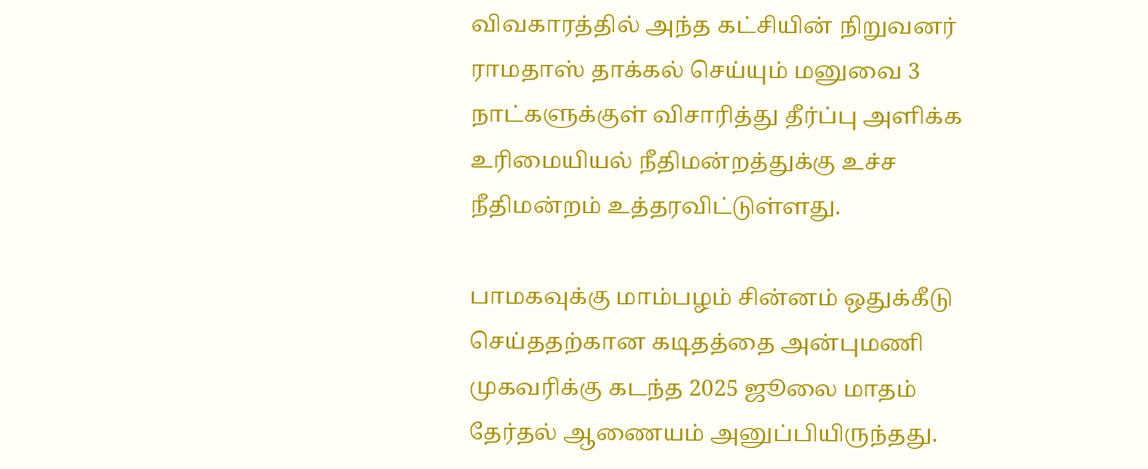விவகாரத்தில் அந்த கட்சியின் நிறுவனர் ராமதாஸ் தாக்கல் செய்யும் மனுவை 3 நாட்களுக்குள் விசாரித்து தீர்ப்பு அளிக்க உரிமையியல் நீதிமன்றத்துக்கு உச்ச நீதிமன்றம் உத்தரவிட்டுள்ளது.

பாமகவுக்கு மாம்பழம் சின்னம் ஒதுக்கீடு செய்ததற்கான கடிதத்தை அன்புமணி முகவரிக்கு கடந்த 2025 ஜூலை மாதம் தேர்தல் ஆணையம் அனுப்பியிருந்தது.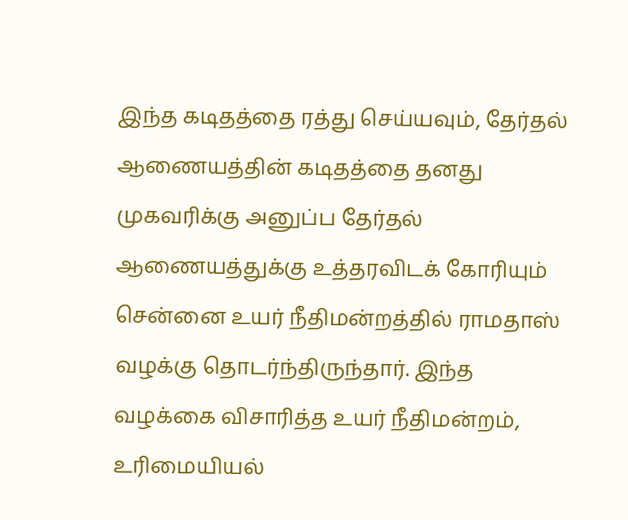இந்த கடிதத்தை ரத்து செய்யவும், தேர்தல் ஆணையத்தின் கடிதத்தை தனது முகவரிக்கு அனுப்ப தேர்தல் ஆணையத்துக்கு உத்தரவிடக் கோரியும் சென்னை உயர் நீதிமன்றத்தில் ராமதாஸ் வழக்கு தொடர்ந்திருந்தார். இந்த வழக்கை விசாரித்த உயர் நீதிமன்றம், உரிமையியல்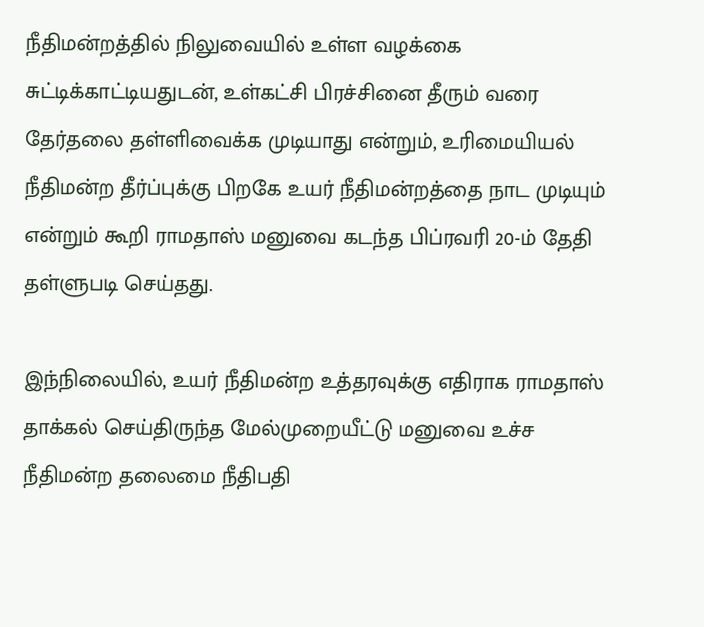நீதிமன்றத்தில் நிலுவையில் உள்ள வழக்கை சுட்டிக்காட்டியதுடன், உள்கட்சி பிரச்சினை தீரும் வரை தேர்தலை தள்ளிவைக்க முடியாது என்றும், உரிமையியல் நீதிமன்ற தீர்ப்புக்கு பிறகே உயர் நீதிமன்றத்தை நாட முடியும் என்றும் கூறி ராமதாஸ் மனுவை கடந்த பிப்ரவரி 20-ம் தேதி தள்ளுபடி செய்தது.

இந்நிலையில், உயர் நீதிமன்ற உத்தரவுக்கு எதிராக ராமதாஸ் தாக்கல் செய்திருந்த மேல்முறையீட்டு மனுவை உச்ச நீதிமன்ற தலைமை நீதிபதி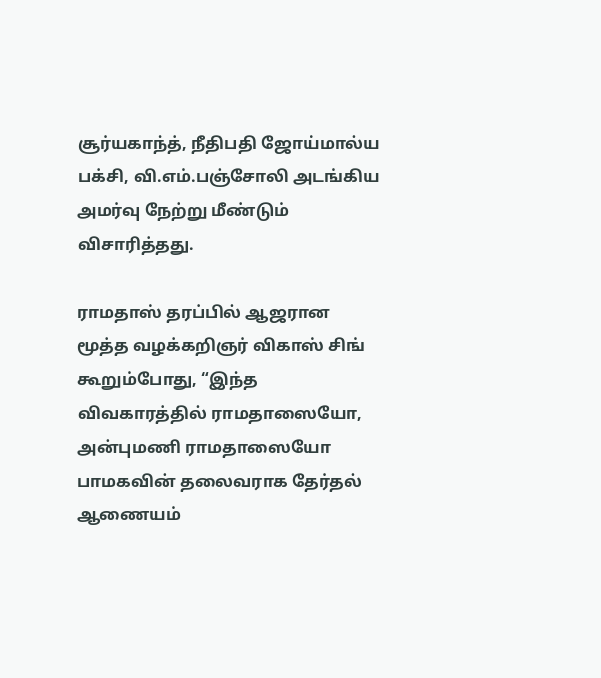சூர்யகாந்த், நீதிபதி ஜோய்மால்ய பக்சி, வி.எம்.பஞ்சோலி அடங்கிய அமர்வு நேற்று மீண்டும் விசாரித்தது.

ராமதாஸ் தரப்பில் ஆஜரான மூத்த வழக்கறிஞர் விகாஸ் சிங் கூறும்போது, “இந்த விவகாரத்தில் ராமதாஸையோ, அன்புமணி ராமதாஸையோ பாமகவின் தலைவராக தேர்தல் ஆணையம்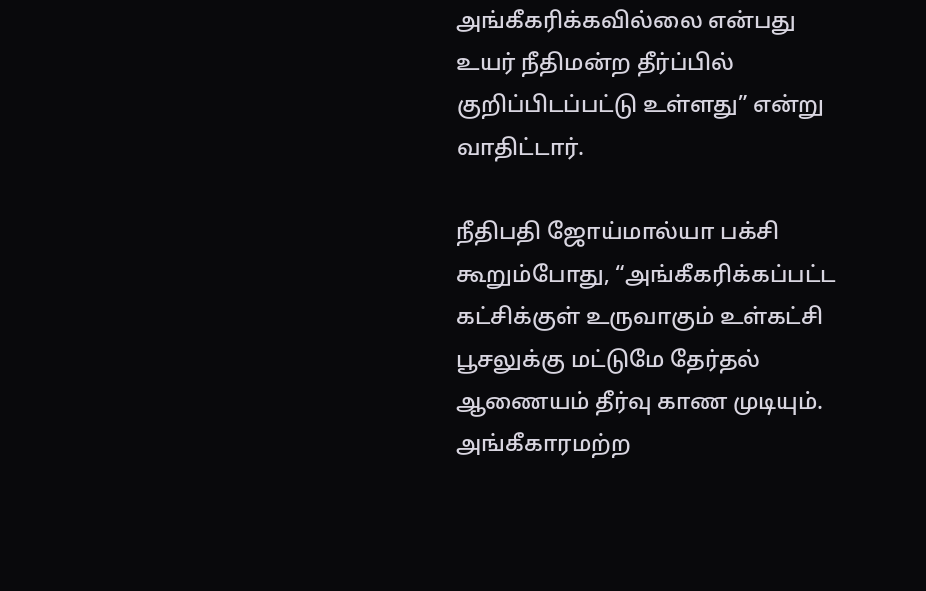அங்கீகரிக்கவில்லை என்பது உயர் நீதிமன்ற தீர்ப்பில் குறிப்பிடப்பட்டு உள்ளது” என்று வாதிட்டார்.

நீதிபதி ஜோய்மால்யா பக்சி கூறும்போது, “அங்கீகரிக்கப்பட்ட கட்சிக்குள் உருவாகும் உள்கட்சி பூசலுக்கு மட்டுமே தேர்தல் ஆணையம் தீர்வு காண முடியும். அங்கீகாரமற்ற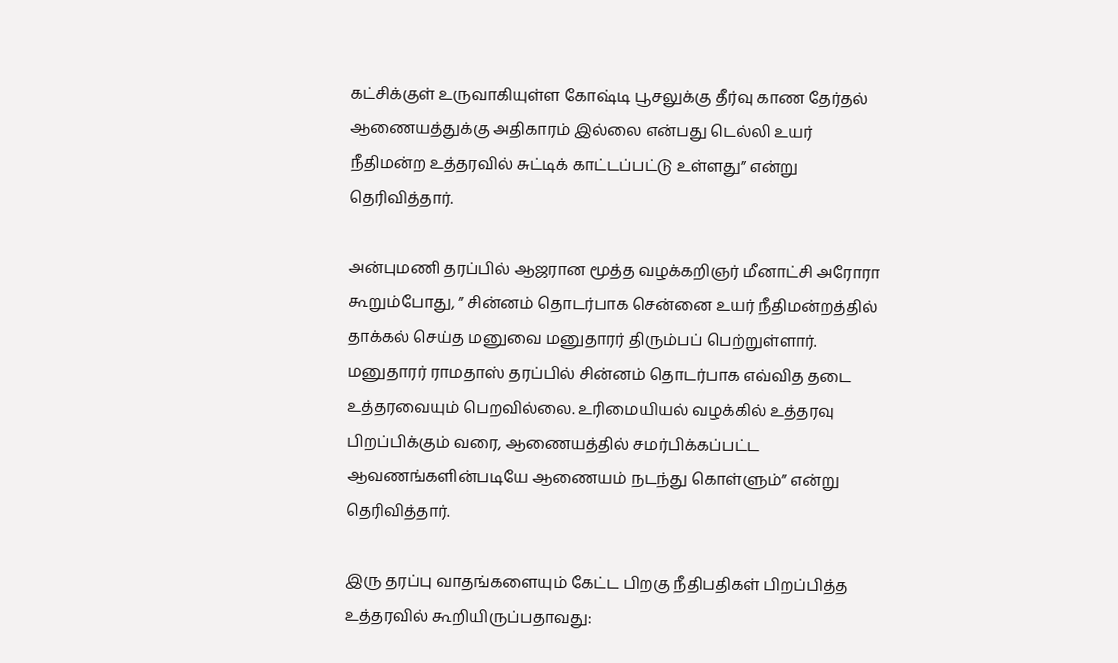கட்சிக்குள் உருவாகியுள்ள கோஷ்டி பூசலுக்கு தீர்வு காண தேர்தல் ஆணையத்துக்கு அதிகாரம் இல்லை என்பது டெல்லி உயர் நீதிமன்ற உத்தரவில் சுட்டிக் காட்டப்பட்டு உள்ளது” என்று தெரிவித்தார்.

அன்புமணி தரப்பில் ஆஜரான மூத்த வழக்கறிஞர் மீனாட்சி அரோரா கூறும்போது, ” சின்னம் தொடர்பாக சென்னை உயர் நீதிமன்றத்தில் தாக்கல் செய்த மனுவை மனுதாரர் திரும்பப் பெற்றுள்ளார். மனுதாரர் ராமதாஸ் தரப்பில் சின்னம் தொடர்பாக எவ்வித தடை உத்தரவையும் பெறவில்லை. உரிமையியல் வழக்கில் உத்தரவு பிறப்பிக்கும் வரை, ஆணையத்தில் சமர்பிக்கப்பட்ட ஆவணங்களின்படியே ஆணையம் நடந்து கொள்ளும்” என்று தெரிவித்தார்.

இரு தரப்பு வாதங்களையும் கேட்ட பிறகு நீதிபதிகள் பிறப்பித்த உத்தரவில் கூறியிருப்பதாவது: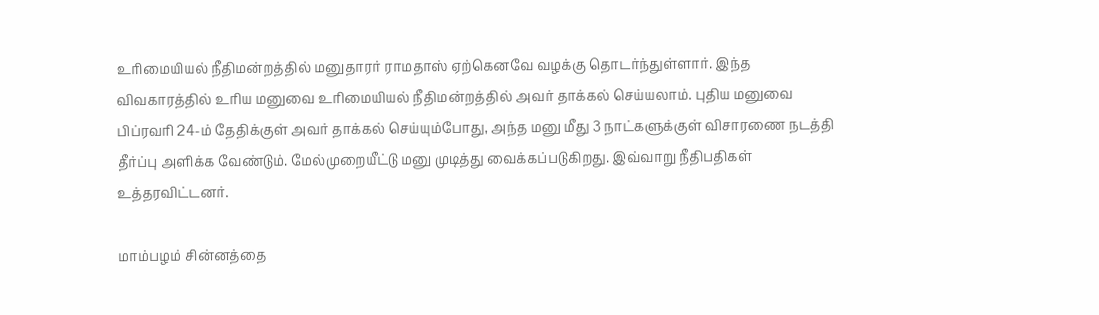உரிமையியல் நீதிமன்றத்தில் மனுதாரர் ராமதாஸ் ஏற்கெனவே வழக்கு தொடர்ந்துள்ளார். இந்த விவகாரத்தில் உரிய மனுவை உரிமையியல் நீதிமன்றத்தில் அவர் தாக்கல் செய்யலாம். புதிய மனுவை பிப்ரவரி 24-ம் தேதிக்குள் அவர் தாக்கல் செய்யும்போது, அந்த மனு மீது 3 நாட்களுக்குள் விசாரணை நடத்தி தீர்ப்பு அளிக்க வேண்டும். மேல்முறையீட்டு மனு முடித்து வைக்கப்படுகிறது. இவ்வாறு நீதிபதிகள் உத்தரவிட்டனர்.

மாம்பழம் சின்னத்தை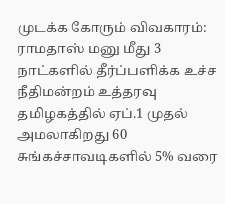முடக்க கோரும் விவகாரம்: ராமதாஸ் மனு மீது 3 நாட்களில் தீர்ப்பளிக்க உச்ச நீதிமன்றம் உத்தரவு
தமிழகத்தில் ஏப்.1 முதல் அமலாகிறது 60 சுங்கச்சாவடிகளில் 5% வரை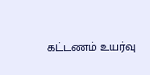கட்டணம் உயர்வு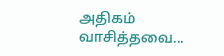அதிகம் வாசித்தவை...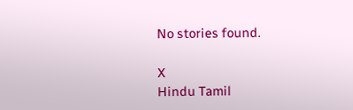No stories found.

X
Hindu Tamil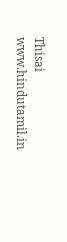Thisai
www.hindutamil.in